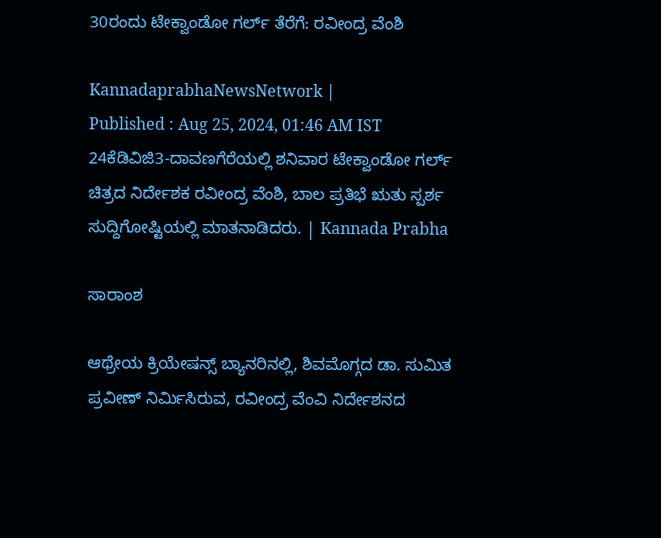30ರಂದು ಟೇಕ್ವಾಂಡೋ ಗರ್ಲ್ ತೆರೆಗೆ: ರವೀಂದ್ರ ವೆಂಶಿ

KannadaprabhaNewsNetwork |
Published : Aug 25, 2024, 01:46 AM IST
24ಕೆಡಿವಿಜಿ3-ದಾವಣಗೆರೆಯಲ್ಲಿ ಶನಿವಾರ ಟೇಕ್ವಾಂಡೋ ಗರ್ಲ್ ಚಿತ್ರದ ನಿರ್ದೇಶಕ ರವೀಂದ್ರ ವೆಂಶಿ, ಬಾಲ ಪ್ರತಿಭೆ ಋತು ಸ್ಪರ್ಶ ಸುದ್ದಿಗೋಷ್ಟಿಯಲ್ಲಿ ಮಾತನಾಡಿದರು. | Kannada Prabha

ಸಾರಾಂಶ

ಆಥ್ರೇಯ ಕ್ರಿಯೇಷನ್ಸ್ ಬ್ಯಾನರಿನಲ್ಲಿ, ಶಿವಮೊಗ್ಗದ ಡಾ. ಸುಮಿತ ಪ್ರವೀಣ್‌ ನಿರ್ಮಿಸಿರುವ, ರವೀಂದ್ರ ವೆಂವಿ ನಿರ್ದೇಶನದ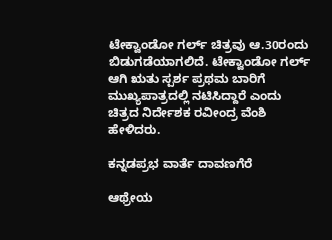ಟೇಕ್ವಾಂಡೋ ಗರ್ಲ್‌ ಚಿತ್ರವು ಆ.30ರಂದು ಬಿಡುಗಡೆಯಾಗಲಿದೆ. ಟೇಕ್ವಾಂಡೋ ಗರ್ಲ್ ಆಗಿ ಋತು ಸ್ಪರ್ಶ ಪ್ರಥಮ ಬಾರಿಗೆ ಮುಖ್ಯಪಾತ್ರದಲ್ಲಿ ನಟಿಸಿದ್ದಾರೆ ಎಂದು ಚಿತ್ರದ ನಿರ್ದೇಶಕ ರವೀಂದ್ರ ವೆಂಶಿ ಹೇಳಿದರು.

ಕನ್ನಡಪ್ರಭ ವಾರ್ತೆ ದಾವಣಗೆರೆ

ಆಥ್ರೇಯ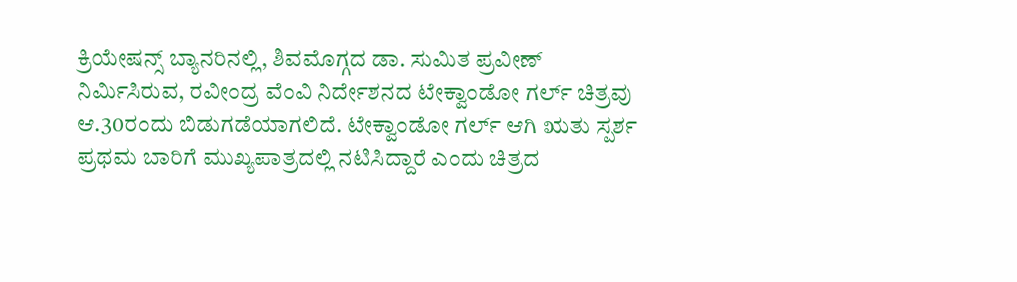ಕ್ರಿಯೇಷನ್ಸ್ ಬ್ಯಾನರಿನಲ್ಲಿ, ಶಿವಮೊಗ್ಗದ ಡಾ. ಸುಮಿತ ಪ್ರವೀಣ್‌ ನಿರ್ಮಿಸಿರುವ, ರವೀಂದ್ರ ವೆಂವಿ ನಿರ್ದೇಶನದ ಟೇಕ್ವಾಂಡೋ ಗರ್ಲ್‌ ಚಿತ್ರವು ಆ.30ರಂದು ಬಿಡುಗಡೆಯಾಗಲಿದೆ. ಟೇಕ್ವಾಂಡೋ ಗರ್ಲ್ ಆಗಿ ಋತು ಸ್ಪರ್ಶ ಪ್ರಥಮ ಬಾರಿಗೆ ಮುಖ್ಯಪಾತ್ರದಲ್ಲಿ ನಟಿಸಿದ್ದಾರೆ ಎಂದು ಚಿತ್ರದ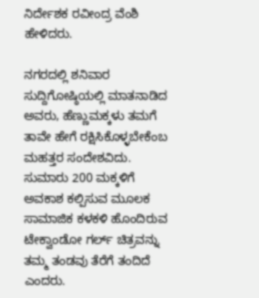ನಿರ್ದೇಶಕ ರವೀಂದ್ರ ವೆಂಶಿ ಹೇಳಿದರು.

ನಗರದಲ್ಲಿ ಶನಿವಾರ ಸುದ್ದಿಗೋಷ್ಠಿಯಲ್ಲಿ ಮಾತನಾಡಿದ ಅವರು, ಹೆಣ್ಣುಮಕ್ಕಳು ತಮಗೆ ತಾವೇ ಹೇಗೆ ರಕ್ಷಿಸಿಕೊಳ್ಳಬೇಕೆಂಬ ಮಹತ್ತರ ಸಂದೇಶವಿದು. ಸುಮಾರು 200 ಮಕ್ಕಳಿಗೆ ಅವಕಾಶ ಕಲ್ಪಿಸುವ ಮೂಲಕ ಸಾಮಾಜಿಕ ಕಳಕಳಿ ಹೊಂದಿರುವ ಟೇಕ್ವಾಂಡೋ ಗರ್ಲ್‌ ಚಿತ್ರವನ್ನು ತಮ್ಮ ತಂಡವು ತೆರೆಗೆ ತಂದಿದೆ ಎಂದರು.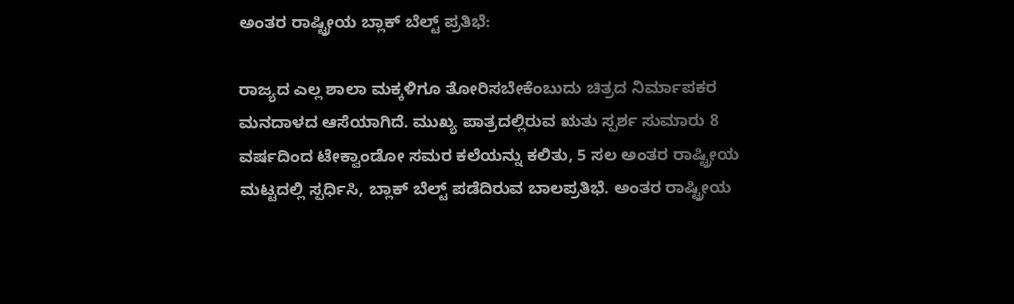ಅಂತರ ರಾಷ್ಟ್ರೀಯ ಬ್ಲಾಕ್‌ ಬೆಲ್ಟ್‌ ಪ್ರತಿಭೆ:

ರಾಜ್ಯದ ಎಲ್ಲ ಶಾಲಾ ಮಕ್ಕಳಿಗೂ ತೋರಿಸಬೇಕೆಂಬುದು ಚಿತ್ರದ ನಿರ್ಮಾಪಕರ ಮನದಾಳದ ಆಸೆಯಾಗಿದೆ. ಮುಖ್ಯ ಪಾತ್ರದಲ್ಲಿರುವ ಋತು ಸ್ಪರ್ಶ ಸುಮಾರು 8 ವರ್ಷದಿಂದ ಟೇಕ್ವಾಂಡೋ ಸಮರ ಕಲೆಯನ್ನು ಕಲಿತು, 5 ಸಲ ಅಂತರ ರಾಷ್ಟ್ರೀಯ ಮಟ್ಟದಲ್ಲಿ ಸ್ಪರ್ಧಿಸಿ, ಬ್ಲಾಕ್ ಬೆಲ್ಟ್ ಪಡೆದಿರುವ ಬಾಲಪ್ರತಿಭೆ. ಅಂತರ ರಾಷ್ಟ್ರೀಯ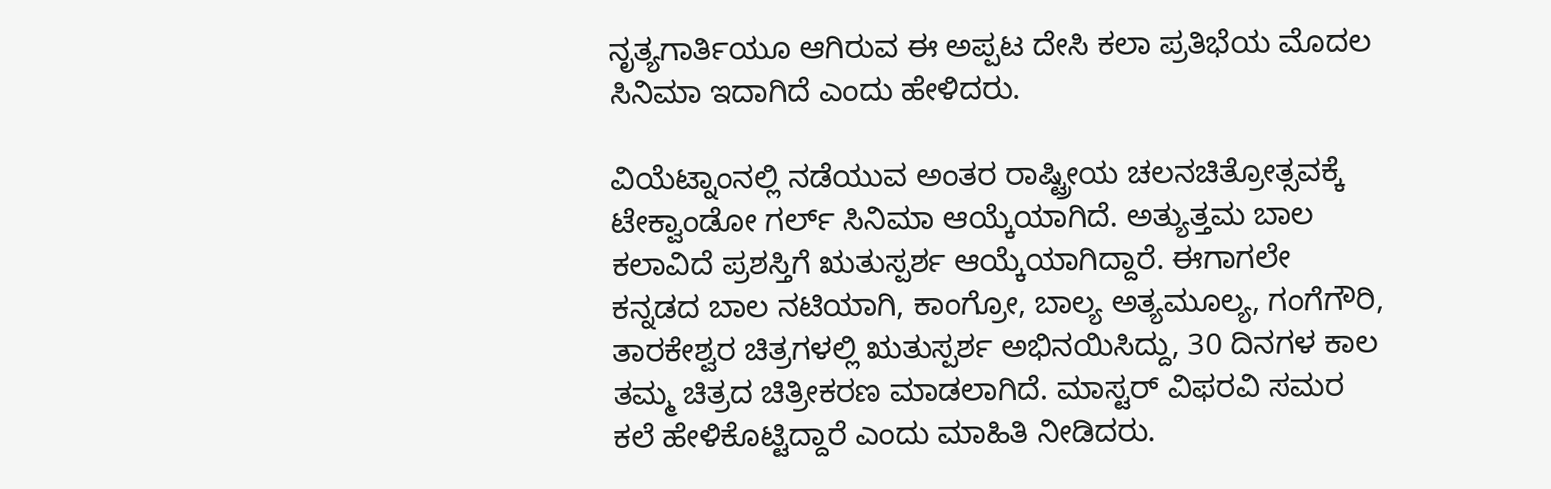ನೃತ್ಯಗಾರ್ತಿಯೂ ಆಗಿರುವ ಈ ಅಪ್ಪಟ ದೇಸಿ ಕಲಾ ಪ್ರತಿಭೆಯ ಮೊದಲ ಸಿನಿಮಾ ಇದಾಗಿದೆ ಎಂದು ಹೇಳಿದರು.

ವಿಯೆಟ್ನಾಂನಲ್ಲಿ ನಡೆಯುವ ಅಂತರ ರಾಷ್ಟ್ರೀಯ ಚಲನಚಿತ್ರೋತ್ಸವಕ್ಕೆ ಟೇಕ್ವಾಂಡೋ ಗರ್ಲ್‌ ಸಿನಿಮಾ ಆಯ್ಕೆಯಾಗಿದೆ. ಅತ್ಯುತ್ತಮ ಬಾಲ ಕಲಾವಿದೆ ಪ್ರಶಸ್ತಿಗೆ ಋತುಸ್ಪರ್ಶ ಆಯ್ಕೆಯಾಗಿದ್ದಾರೆ. ಈಗಾಗಲೇ ಕನ್ನಡದ ಬಾಲ ನಟಿಯಾಗಿ, ಕಾಂಗ್ರೋ, ಬಾಲ್ಯ ಅತ್ಯಮೂಲ್ಯ, ಗಂಗೆಗೌರಿ, ತಾರಕೇಶ್ವರ ಚಿತ್ರಗಳಲ್ಲಿ ಋತುಸ್ಪರ್ಶ ಅಭಿನಯಿಸಿದ್ದು, 30 ದಿನಗಳ ಕಾಲ ತಮ್ಮ ಚಿತ್ರದ ಚಿತ್ರೀಕರಣ ಮಾಡಲಾಗಿದೆ. ಮಾಸ್ಟರ್ ವಿಫರವಿ ಸಮರ ಕಲೆ ಹೇಳಿಕೊಟ್ಟಿದ್ದಾರೆ ಎಂದು ಮಾಹಿತಿ ನೀಡಿದರು.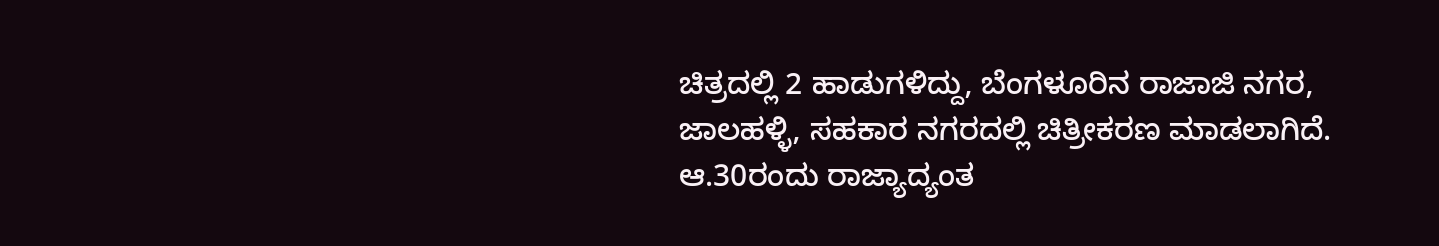ಚಿತ್ರದಲ್ಲಿ 2 ಹಾಡುಗಳಿದ್ದು, ಬೆಂಗಳೂರಿನ ರಾಜಾಜಿ ನಗರ, ಜಾಲಹಳ್ಳಿ, ಸಹಕಾರ ನಗರದಲ್ಲಿ ಚಿತ್ರೀಕರಣ ಮಾಡಲಾಗಿದೆ. ಆ.30ರಂದು ರಾಜ್ಯಾದ್ಯಂತ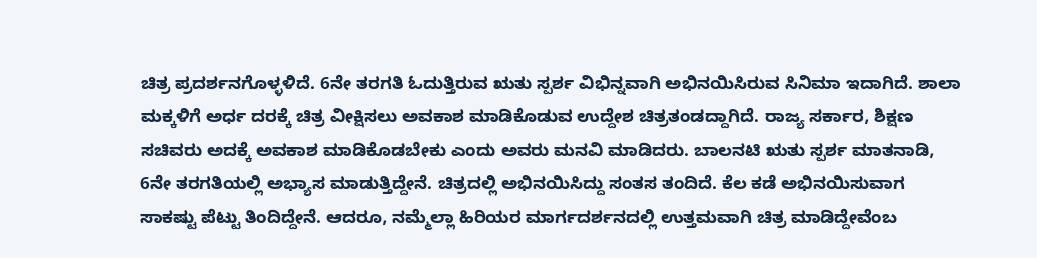ಚಿತ್ರ ಪ್ರದರ್ಶನಗೊಳ್ಳಳಿದೆ. 6ನೇ ತರಗತಿ ಓದುತ್ತಿರುವ ಋತು ಸ್ಪರ್ಶ ವಿಭಿನ್ನವಾಗಿ ಅಭಿನಯಿಸಿರುವ ಸಿನಿಮಾ ಇದಾಗಿದೆ. ಶಾಲಾ ಮಕ್ಕಳಿಗೆ ಅರ್ಧ ದರಕ್ಕೆ ಚಿತ್ರ ವೀಕ್ಷಿಸಲು ಅವಕಾಶ ಮಾಡಿಕೊಡುವ ಉದ್ದೇಶ ಚಿತ್ರತಂಡದ್ದಾಗಿದೆ. ರಾಜ್ಯ ಸರ್ಕಾರ, ಶಿಕ್ಷಣ ಸಚಿವರು ಅದಕ್ಕೆ ಅವಕಾಶ ಮಾಡಿಕೊಡಬೇಕು ಎಂದು ಅವರು ಮನವಿ ಮಾಡಿದರು. ಬಾಲನಟಿ ಋತು ಸ್ಪರ್ಶ ಮಾತನಾಡಿ, 6ನೇ ತರಗತಿಯಲ್ಲಿ ಅಭ್ಯಾಸ ಮಾಡುತ್ತಿದ್ದೇನೆ. ಚಿತ್ರದಲ್ಲಿ ಅಭಿನಯಿಸಿದ್ದು ಸಂತಸ ತಂದಿದೆ. ಕೆಲ ಕಡೆ ಅಭಿನಯಿಸುವಾಗ ಸಾಕಷ್ಟು ಪೆಟ್ಟು ತಿಂದಿದ್ದೇನೆ. ಆದರೂ, ನಮ್ಮೆಲ್ಲಾ ಹಿರಿಯರ ಮಾರ್ಗದರ್ಶನದಲ್ಲಿ ಉತ್ತಮವಾಗಿ ಚಿತ್ರ ಮಾಡಿದ್ದೇವೆಂಬ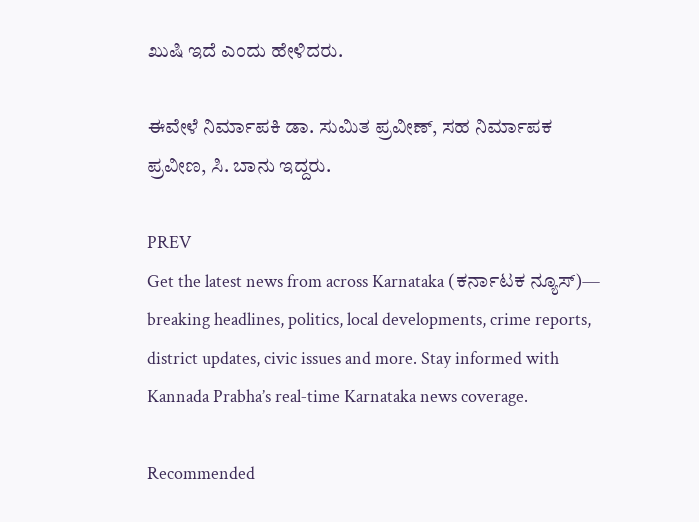ಖುಷಿ ಇದೆ ಎಂದು ಹೇಳಿದರು.

ಈವೇಳೆ ನಿರ್ಮಾಪಕಿ ಡಾ. ಸುಮಿತ ಪ್ರವೀಣ್, ಸಹ‌ ನಿರ್ಮಾಪಕ‌ ಪ್ರವೀಣ, ಸಿ. ಬಾನು ಇದ್ದರು.

PREV
Get the latest news from across Karnataka (ಕರ್ನಾಟಕ ನ್ಯೂಸ್)— breaking headlines, politics, local developments, crime reports, district updates, civic issues and more. Stay informed with Kannada Prabha’s real‑time Karnataka news coverage.

Recommended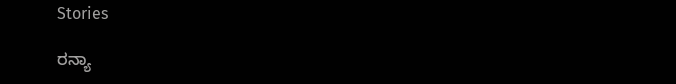Stories

ರನ್ಯಾ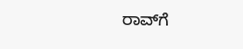ರಾವ್‌ಗೆ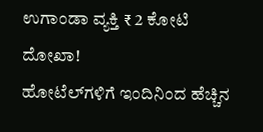ಉಗಾಂಡಾ ವ್ಯಕ್ತಿ ₹ 2 ಕೋಟಿ ದೋಖಾ!
ಹೋಟೆಲ್‌ಗಳಿಗೆ ಇಂದಿನಿಂದ ಹೆಚ್ಚಿನ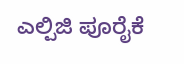ಎಲ್ಪಿಜಿ ಪೂರೈಕೆ